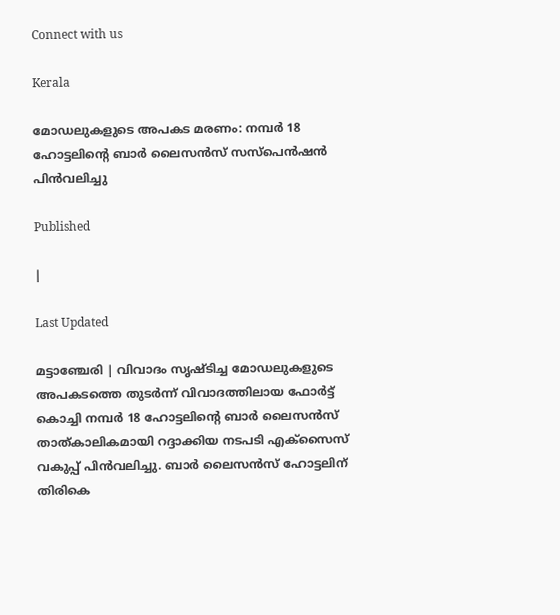Connect with us

Kerala

മോഡലുകളുടെ അപകട മരണം: നമ്പര്‍ 18 ഹോട്ടലിന്റെ ബാര്‍ ലൈസന്‍സ് സസ്‌പെന്‍ഷന്‍ പിന്‍വലിച്ചു

Published

|

Last Updated

മട്ടാഞ്ചേരി | വിവാദം സൃഷ്ടിച്ച മോഡലുകളുടെ അപകടത്തെ തുടര്‍ന്ന് വിവാദത്തിലായ ഫോര്‍ട്ട് കൊച്ചി നമ്പര്‍ 18 ഹോട്ടലിന്റെ ബാര്‍ ലൈസന്‍സ് താത്കാലികമായി റദ്ദാക്കിയ നടപടി എക്‌സൈസ് വകുപ്പ് പിന്‍വലിച്ചു. ബാര്‍ ലൈസന്‍സ് ഹോട്ടലിന് തിരികെ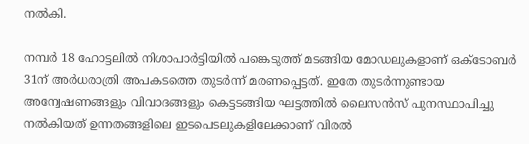നല്‍കി.

നമ്പര്‍ 18 ഹോട്ടലില്‍ നിശാപാര്‍ട്ടിയില്‍ പങ്കെടുത്ത് മടങ്ങിയ മോഡലുകളാണ് ഒക്ടോബര്‍ 31ന് അര്‍ധരാത്രി അപകടത്തെ തുടര്‍ന്ന് മരണപ്പെട്ടത്. ഇതേ തുടര്‍ന്നുണ്ടായ അന്വേഷണങ്ങളും വിവാദങ്ങളും കെട്ടടങ്ങിയ ഘട്ടത്തില്‍ ലൈസന്‍സ് പുനസ്ഥാപിച്ചു നല്‍കിയത് ഉന്നതങ്ങളിലെ ഇടപെടലുകളിലേക്കാണ് വിരല്‍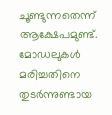ചൂണ്ടുന്നതെന്ന് ആക്ഷേപമുണ്ട്. മോഡലുകള്‍ മരിച്ചതിനെ തുടര്‍ന്നുണ്ടായ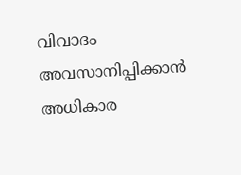വിവാദം അവസാനിപ്പിക്കാന്‍ അധികാര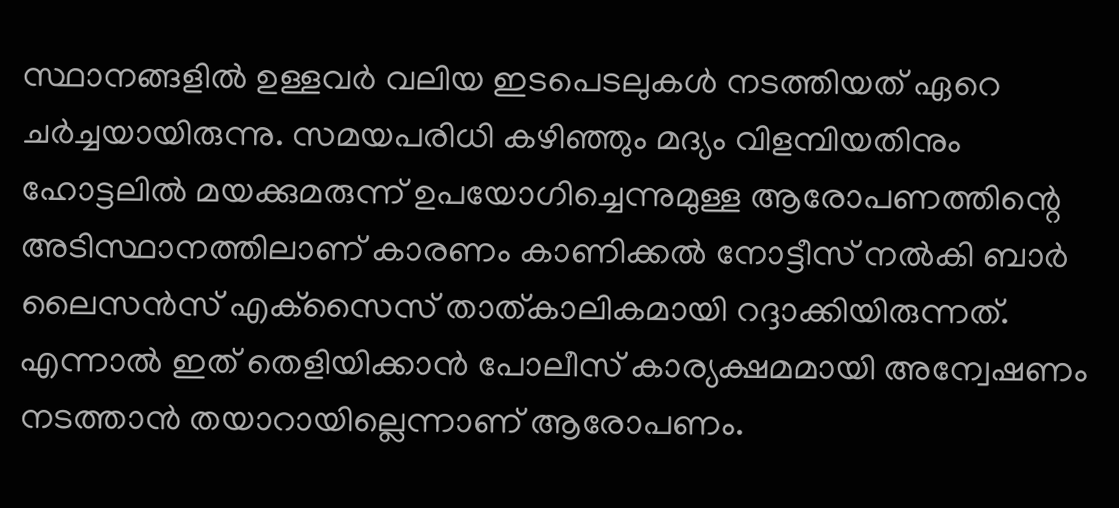സ്ഥാനങ്ങളില്‍ ഉള്ളവര്‍ വലിയ ഇടപെടലുകള്‍ നടത്തിയത് ഏറെ ചര്‍ച്ചയായിരുന്നു. സമയപരിധി കഴിഞ്ഞും മദ്യം വിളമ്പിയതിനും ഹോട്ടലില്‍ മയക്കുമരുന്ന് ഉപയോഗിച്ചെന്നുമുള്ള ആരോപണത്തിന്റെ അടിസ്ഥാനത്തിലാണ് കാരണം കാണിക്കല്‍ നോട്ടീസ് നല്‍കി ബാര്‍ ലൈസന്‍സ് എക്‌സൈസ് താത്കാലികമായി റദ്ദാക്കിയിരുന്നത്. എന്നാല്‍ ഇത് തെളിയിക്കാന്‍ പോലീസ് കാര്യക്ഷമമായി അന്വേഷണം നടത്താന്‍ തയാറായില്ലെന്നാണ് ആരോപണം.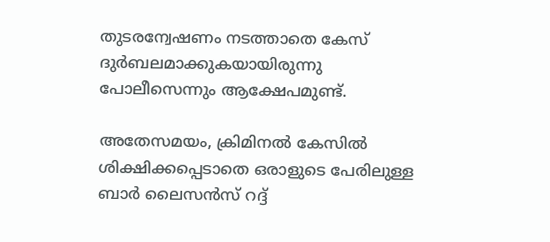തുടരന്വേഷണം നടത്താതെ കേസ് ദുര്‍ബലമാക്കുകയായിരുന്നു പോലീസെന്നും ആക്ഷേപമുണ്ട്.

അതേസമയം, ക്രിമിനല്‍ കേസില്‍ ശിക്ഷിക്കപ്പെടാതെ ഒരാളുടെ പേരിലുള്ള ബാര്‍ ലൈസന്‍സ് റദ്ദ്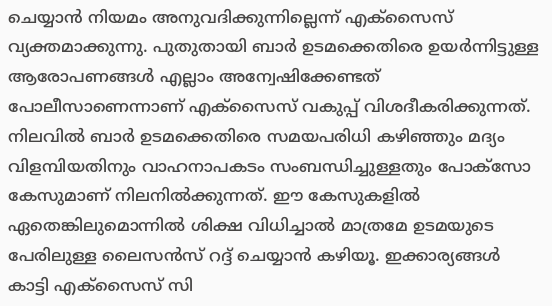ചെയ്യാന്‍ നിയമം അനുവദിക്കുന്നില്ലെന്ന് എക്‌സൈസ് വ്യക്തമാക്കുന്നു. പുതുതായി ബാര്‍ ഉടമക്കെതിരെ ഉയര്‍ന്നിട്ടുള്ള ആരോപണങ്ങള്‍ എല്ലാം അന്വേഷിക്കേണ്ടത് പോലീസാണെന്നാണ് എക്‌സൈസ് വകുപ്പ് വിശദീകരിക്കുന്നത്. നിലവില്‍ ബാര്‍ ഉടമക്കെതിരെ സമയപരിധി കഴിഞ്ഞും മദ്യം വിളമ്പിയതിനും വാഹനാപകടം സംബന്ധിച്ചുള്ളതും പോക്‌സോ കേസുമാണ് നിലനില്‍ക്കുന്നത്. ഈ കേസുകളില്‍ ഏതെങ്കിലുമൊന്നില്‍ ശിക്ഷ വിധിച്ചാല്‍ മാത്രമേ ഉടമയുടെ പേരിലുള്ള ലൈസന്‍സ് റദ്ദ് ചെയ്യാന്‍ കഴിയൂ. ഇക്കാര്യങ്ങള്‍ കാട്ടി എക്‌സൈസ് സി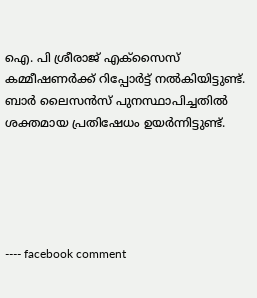ഐ. പി ശ്രീരാജ് എക്‌സൈസ് കമ്മീഷണര്‍ക്ക് റിപ്പോര്‍ട്ട് നല്‍കിയിട്ടുണ്ട്. ബാര്‍ ലൈസന്‍സ് പുനസ്ഥാപിച്ചതില്‍ ശക്തമായ പ്രതിഷേധം ഉയര്‍ന്നിട്ടുണ്ട്.





---- facebook comment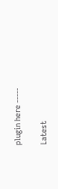plugin here -----

Latest